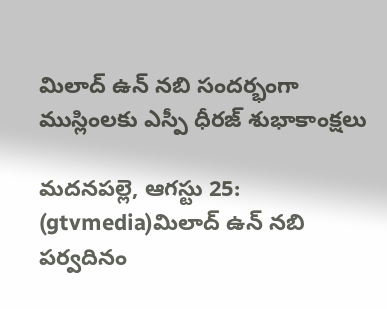మిలాద్ ఉన్ నబి సందర్భంగా ముస్లింలకు ఎస్పీ ధీరజ్ శుభాకాంక్షలు

మదనపల్లె, ఆగస్టు 25: (gtvmedia)మిలాద్ ఉన్ నబి పర్వదినం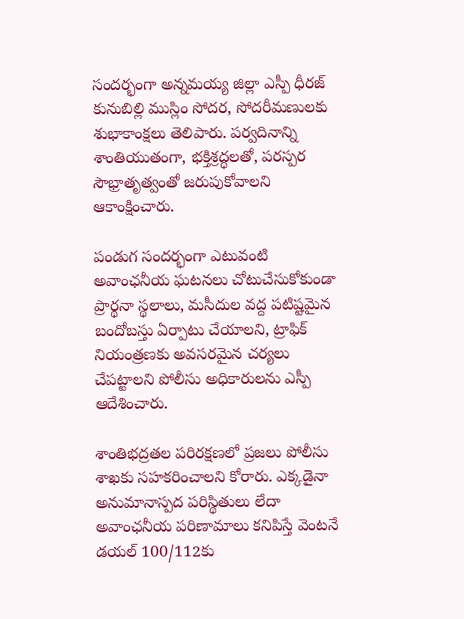సందర్భంగా అన్నమయ్య జిల్లా ఎస్పీ ధీరజ్ కునుబిల్లి ముస్లిం సోదర, సోదరీమణులకు శుభాకాంక్షలు తెలిపారు. పర్వదినాన్ని శాంతియుతంగా, భక్తిశ్రద్ధలతో, పరస్పర సౌభ్రాతృత్వంతో జరుపుకోవాలని ఆకాంక్షించారు.

పండుగ సందర్భంగా ఎటువంటి అవాంఛనీయ ఘటనలు చోటుచేసుకోకుండా ప్రార్థనా స్థలాలు, మసీదుల వద్ద పటిష్టమైన బందోబస్తు ఏర్పాటు చేయాలని, ట్రాఫిక్ నియంత్రణకు అవసరమైన చర్యలు చేపట్టాలని పోలీసు అధికారులను ఎస్పీ ఆదేశించారు.

శాంతిభద్రతల పరిరక్షణలో ప్రజలు పోలీసు శాఖకు సహకరించాలని కోరారు. ఎక్కడైనా అనుమానాస్పద పరిస్థితులు లేదా అవాంఛనీయ పరిణామాలు కనిపిస్తే వెంటనే డయల్ 100/112కు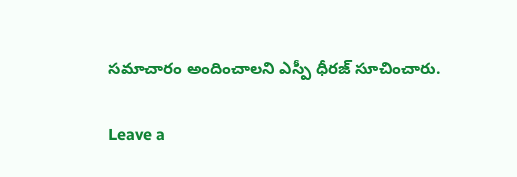సమాచారం అందించాలని ఎస్పీ ధీరజ్ సూచించారు.

Leave a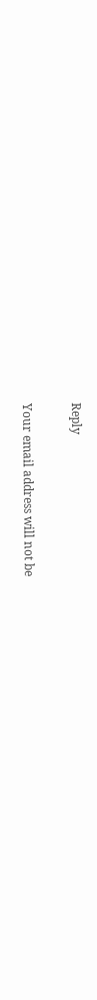Reply

Your email address will not be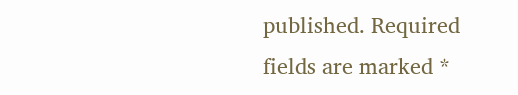published. Required fields are marked *